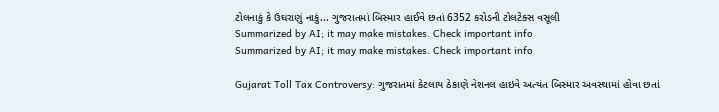ટોલનાકું કે ઉઘરાણું નાકું... ગુજરાતમાં બિસ્માર હાઈવે છતાં 6352 કરોડની ટોલટેક્સ વસૂલી
Summarized by AI; it may make mistakes. Check important info
Summarized by AI; it may make mistakes. Check important info

Gujarat Toll Tax Controversy: ગુજરાતમાં કેટલાય ઠેકાણે નેશનલ હાઇવે અત્યંત બિસ્માર અવસ્થામાં હોવા છતાં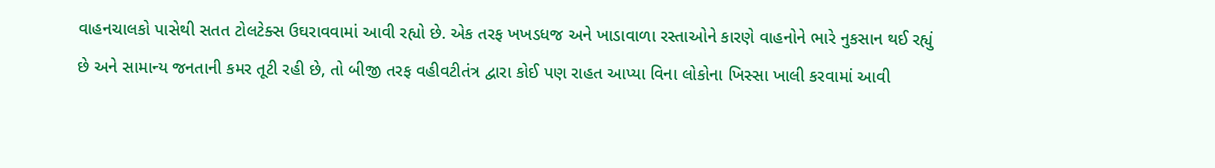વાહનચાલકો પાસેથી સતત ટોલટેક્સ ઉઘરાવવામાં આવી રહ્યો છે. એક તરફ ખખડધજ અને ખાડાવાળા રસ્તાઓને કારણે વાહનોને ભારે નુકસાન થઈ રહ્યું છે અને સામાન્ય જનતાની કમર તૂટી રહી છે, તો બીજી તરફ વહીવટીતંત્ર દ્વારા કોઈ પણ રાહત આપ્યા વિના લોકોના ખિસ્સા ખાલી કરવામાં આવી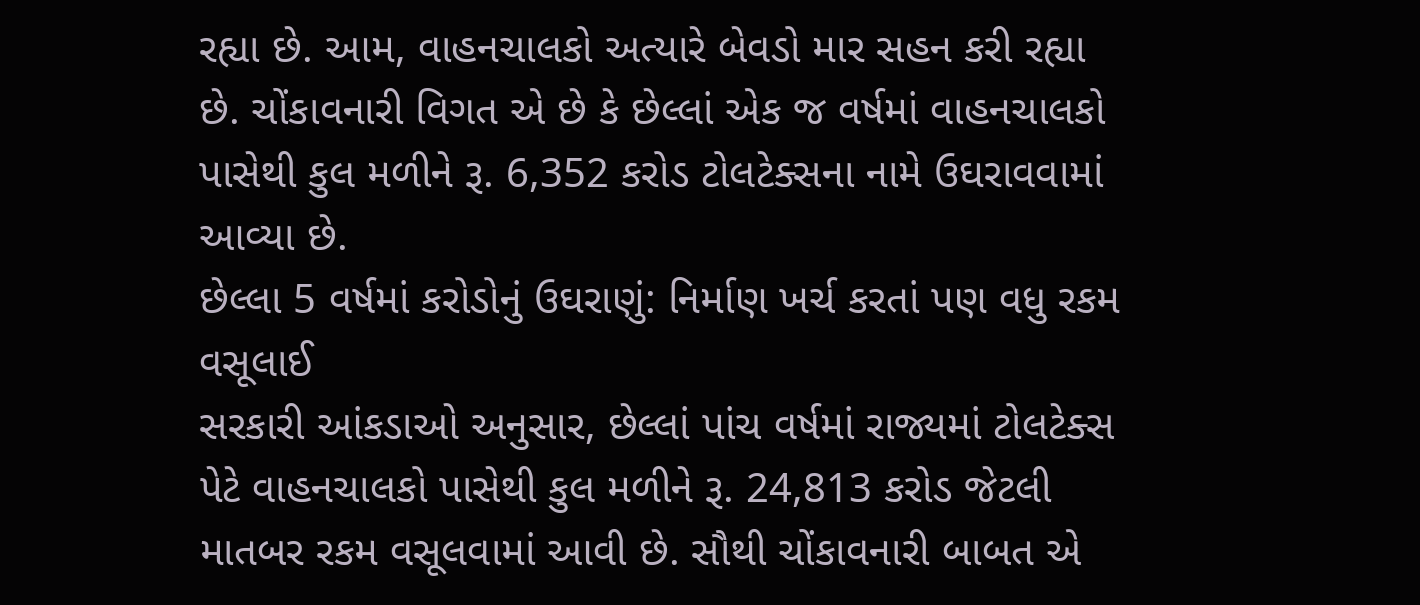રહ્યા છે. આમ, વાહનચાલકો અત્યારે બેવડો માર સહન કરી રહ્યા છે. ચોંકાવનારી વિગત એ છે કે છેલ્લાં એક જ વર્ષમાં વાહનચાલકો પાસેથી કુલ મળીને રૂ. 6,352 કરોડ ટોલટેક્સના નામે ઉઘરાવવામાં આવ્યા છે.
છેલ્લા 5 વર્ષમાં કરોડોનું ઉઘરાણું: નિર્માણ ખર્ચ કરતાં પણ વધુ રકમ વસૂલાઈ
સરકારી આંકડાઓ અનુસાર, છેલ્લાં પાંચ વર્ષમાં રાજ્યમાં ટોલટેક્સ પેટે વાહનચાલકો પાસેથી કુલ મળીને રૂ. 24,813 કરોડ જેટલી માતબર રકમ વસૂલવામાં આવી છે. સૌથી ચોંકાવનારી બાબત એ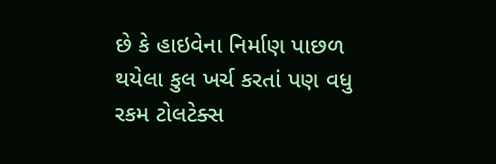છે કે હાઇવેના નિર્માણ પાછળ થયેલા કુલ ખર્ચ કરતાં પણ વધુ રકમ ટોલટેક્સ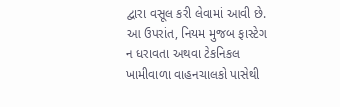દ્વારા વસૂલ કરી લેવામાં આવી છે. આ ઉપરાંત, નિયમ મુજબ ફાસ્ટેગ ન ધરાવતા અથવા ટેકનિકલ ખામીવાળા વાહનચાલકો પાસેથી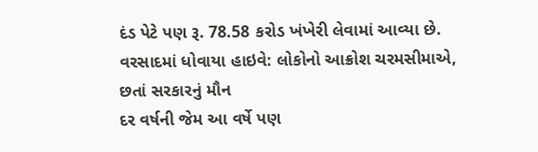દંડ પેટે પણ રૂ. 78.58 કરોડ ખંખેરી લેવામાં આવ્યા છે.
વરસાદમાં ધોવાયા હાઇવે: લોકોનો આક્રોશ ચરમસીમાએ, છતાં સરકારનું મૌન
દર વર્ષની જેમ આ વર્ષે પણ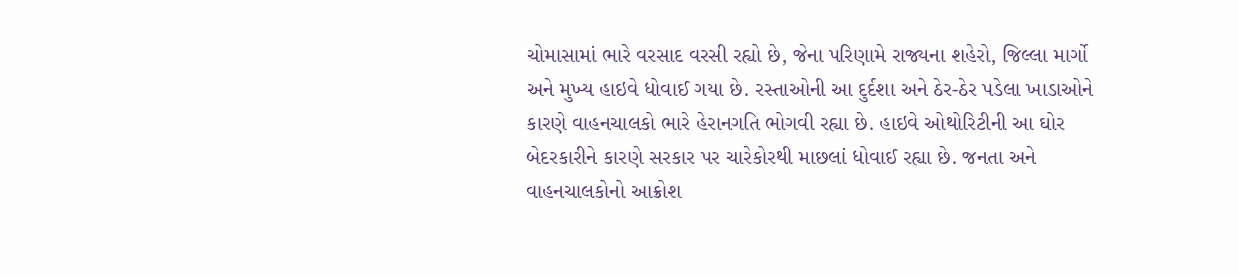ચોમાસામાં ભારે વરસાદ વરસી રહ્યો છે, જેના પરિણામે રાજ્યના શહેરો, જિલ્લા માર્ગો અને મુખ્ય હાઇવે ધોવાઈ ગયા છે. રસ્તાઓની આ દુર્દશા અને ઠેર-ઠેર પડેલા ખાડાઓને કારણે વાહનચાલકો ભારે હેરાનગતિ ભોગવી રહ્યા છે. હાઇવે ઓથોરિટીની આ ઘોર બેદરકારીને કારણે સરકાર પર ચારેકોરથી માછલાં ધોવાઈ રહ્યા છે. જનતા અને વાહનચાલકોનો આક્રોશ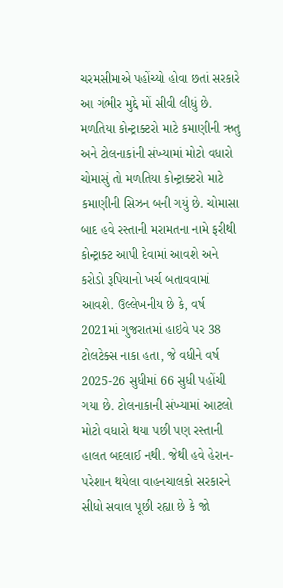ચરમસીમાએ પહોંચ્યો હોવા છતાં સરકારે આ ગંભીર મુદ્દે મોં સીવી લીધું છે.
મળતિયા કોન્ટ્રાક્ટરો માટે કમાણીની ઋતુ અને ટોલનાકાંની સંખ્યામાં મોટો વધારો
ચોમાસું તો મળતિયા કોન્ટ્રાક્ટરો માટે કમાણીની સિઝન બની ગયું છે. ચોમાસા બાદ હવે રસ્તાની મરામતના નામે ફરીથી કોન્ટ્રાક્ટ આપી દેવામાં આવશે અને કરોડો રૂપિયાનો ખર્ચ બતાવવામાં આવશે. ઉલ્લેખનીય છે કે, વર્ષ 2021માં ગુજરાતમાં હાઇવે પર 38 ટોલટેક્સ નાકા હતા, જે વધીને વર્ષ 2025-26 સુધીમાં 66 સુધી પહોંચી ગયા છે. ટોલનાકાની સંખ્યામાં આટલો મોટો વધારો થયા પછી પણ રસ્તાની હાલત બદલાઈ નથી. જેથી હવે હેરાન-પરેશાન થયેલા વાહનચાલકો સરકારને સીધો સવાલ પૂછી રહ્યા છે કે જો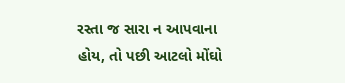રસ્તા જ સારા ન આપવાના હોય, તો પછી આટલો મોંઘો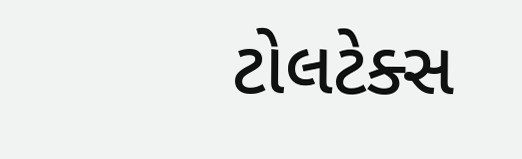ટોલટેક્સ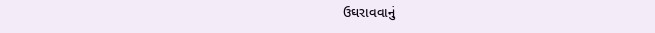ઉઘરાવવાનું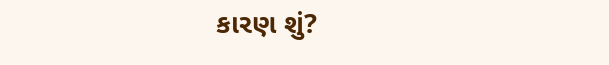કારણ શું?